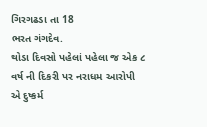ગિરગઢડા તા 18
ભરત ગંગદેવ.
થોડા દિવસો પહેલાં પહેલા જ એક ૮ વર્ષ ની દિકરી પર નરાધમ આરોપી એ દુષ્કર્મ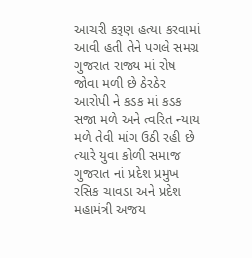આચરી કરૂણ હત્યા કરવામાં આવી હતી તેને પગલે સમગ્ર ગુજરાત રાજ્ય માં રોષ જોવા મળી છે ઠેરઠેર આરોપી ને કડક માં કડક સજા મળે અને ત્વરિત ન્યાય મળે તેવી માંગ ઉઠી રહી છે ત્યારે યુવા કોળી સમાજ ગુજરાત નાં પ્રદેશ પ્રમુખ રસિક ચાવડા અને પ્રદેશ મહામંત્રી અજય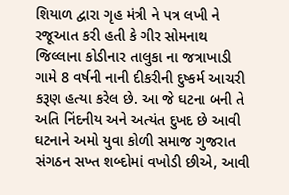શિયાળ દ્વારા ગૃહ મંત્રી ને પત્ર લખી ને રજૂઆત કરી હતી કે ગીર સોમનાથ જિલ્લાના કોડીનાર તાલુકા ના જત્રાખાડી ગામે 8 વર્ષની નાની દીકરીની દુષ્કર્મ આચરી કરૂણ હત્યા કરેલ છે. આ જે ઘટના બની તે અતિ નિંદનીય અને અત્યંત દુખદ છે આવી ઘટનાને અમો યુવા કોળી સમાજ ગુજરાત સંગઠન સખ્ત શબ્દોમાં વખોડી છીએ, આવી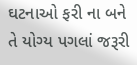ઘટનાઓ ફરી ના બને તે યોગ્ય પગલાં જરૂરી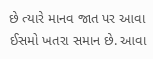છે ત્યારે માનવ જાત પર આવા ઈસમો ખતરા સમાન છે. આવા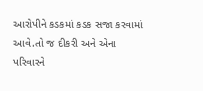આરોપીને કડકમાં કડક સજા કરવામાં આવે.તો જ દીકરી અને એના પરિવારને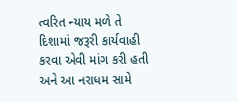ત્વરિત ન્યાય મળે તે દિશામાં જરૂરી કાર્યવાહી કરવા એવી માંગ કરી હતી અને આ નરાધમ સામે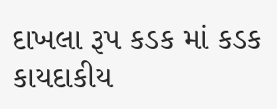દાખલા રૂપ કડક માં કડક કાયદાકીય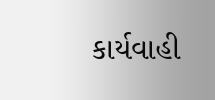કાર્યવાહી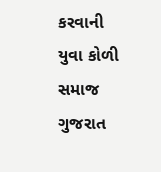કરવાની યુવા કોળી સમાજ ગુજરાત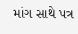માંગ સાથે પત્ર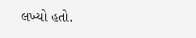લખ્યો હતો.